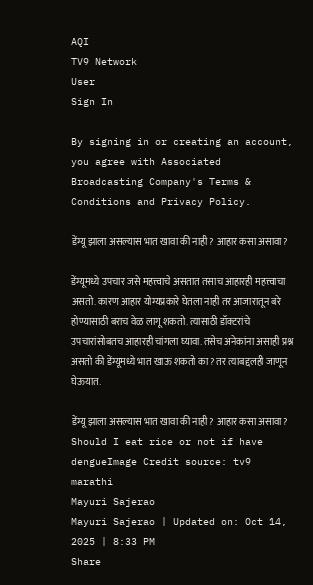AQI
TV9 Network
User
Sign In

By signing in or creating an account, you agree with Associated Broadcasting Company's Terms & Conditions and Privacy Policy.

डेंग्यू झाला असल्यास भात खावा की नाही? आहार कसा असावा?

डेंग्यूमध्ये उपचार जसे महत्त्वाचे असतात तसाच आहारही महत्त्वाचा असतो. कारण आहार योग्यप्रकारे घेतला नाही तर आजारातून बरे होण्यासाठी बराच वेळ लागू शकतो. त्यासाठी डॉक्टरांचे उपचारांसोबतच आहारही चांगला घ्यावा. तसेच अनेकांना असाही प्रश्न असतो की डेंग्यूमध्ये भात खाऊ शकतो का? तर त्याबद्दलही जाणून घेऊयात.

डेंग्यू झाला असल्यास भात खावा की नाही? आहार कसा असावा?
Should I eat rice or not if have dengueImage Credit source: tv9 marathi
Mayuri Sajerao
Mayuri Sajerao | Updated on: Oct 14, 2025 | 8:33 PM
Share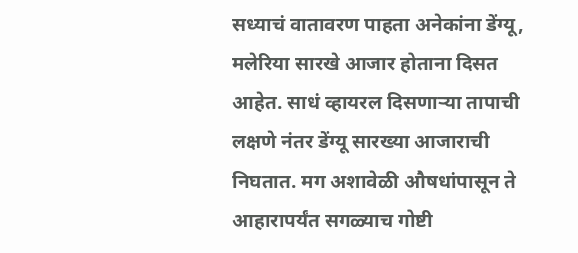सध्याचं वातावरण पाहता अनेकांना डेंग्यू, मलेरिया सारखे आजार होताना दिसत आहेत. साधं व्हायरल दिसणाऱ्या तापाची लक्षणे नंतर डेंग्यू सारख्या आजाराची निघतात. मग अशावेळी औषधांपासून ते आहारापर्यंत सगळ्याच गोष्टी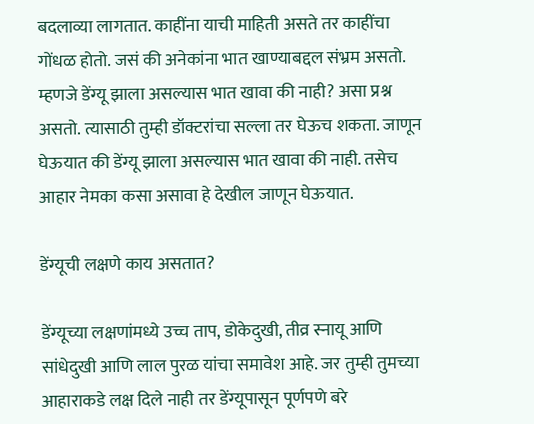बदलाव्या लागतात. काहींना याची माहिती असते तर काहींचा गोंधळ होतो. जसं की अनेकांना भात खाण्याबद्दल संभ्रम असतो. म्हणजे डेंग्यू झाला असल्यास भात खावा की नाही? असा प्रश्न असतो. त्यासाठी तुम्ही डॉक्टरांचा सल्ला तर घेऊच शकता. जाणून घेऊयात की डेंग्यू झाला असल्यास भात खावा की नाही. तसेच आहार नेमका कसा असावा हे देखील जाणून घेऊयात.

डेंग्यूची लक्षणे काय असतात?

डेंग्यूच्या लक्षणांमध्ये उच्च ताप, डोकेदुखी, तीव्र स्नायू आणि सांधेदुखी आणि लाल पुरळ यांचा समावेश आहे. जर तुम्ही तुमच्या आहाराकडे लक्ष दिले नाही तर डेंग्यूपासून पूर्णपणे बरे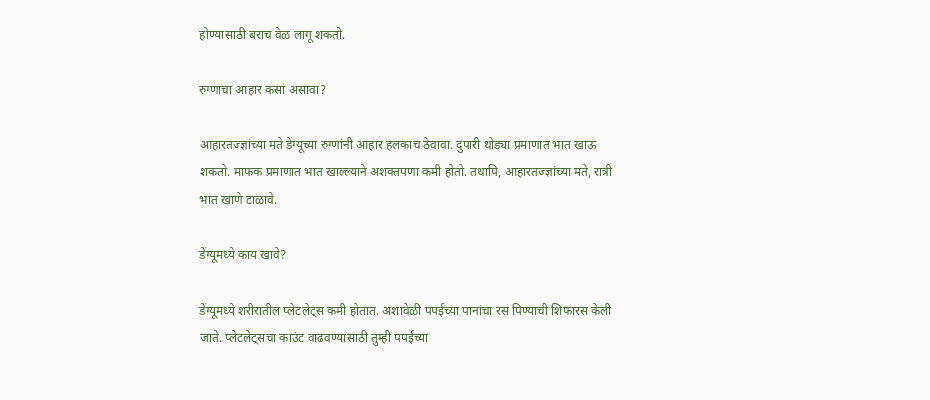होण्यासाठी बराच वेळ लागू शकतो.

रुग्णाचा आहार कसा असावा?

आहारतज्ज्ञांच्या मते डेंग्यूच्या रुग्णांनी आहार हलकाच ठेवावा. दुपारी थोड्या प्रमाणात भात खाऊ शकतो. माफक प्रमाणात भात खाल्ल्याने अशक्तपणा कमी होतो. तथापि, आहारतज्ज्ञांच्या मते, रात्री भात खाणे टाळावे.

डेंग्यूमध्ये काय खावे?

डेंग्यूमध्ये शरीरातील प्लेटलेट्स कमी होतात. अशावेळी पपईच्या पानांचा रस पिण्याची शिफारस केली जाते. प्लेटलेट्सचा काउंट वाढवण्यासाठी तुम्ही पपईच्या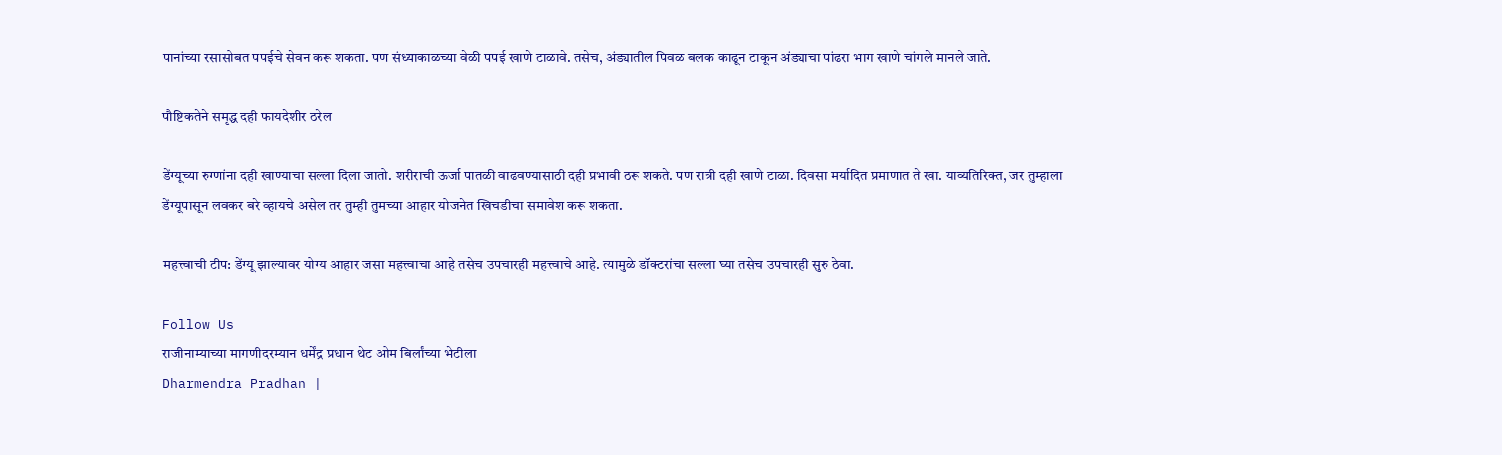पानांच्या रसासोबत पपईचे सेवन करू शकता. पण संध्याकाळच्या वेळी पपई खाणे टाळावे. तसेच, अंड्यातील पिवळ बलक काढून टाकून अंड्याचा पांढरा भाग खाणे चांगले मानले जाते.

पौष्टिकतेने समृद्ध दही फायदेशीर ठरेल

डेंग्यूच्या रुग्णांना दही खाण्याचा सल्ला दिला जातो. शरीराची ऊर्जा पातळी वाढवण्यासाठी दही प्रभावी ठरू शकते. पण रात्री दही खाणे टाळा. दिवसा मर्यादित प्रमाणात ते खा. याव्यतिरिक्त, जर तुम्हाला डेंग्यूपासून लवकर बरे व्हायचे असेल तर तुम्ही तुमच्या आहार योजनेत खिचडीचा समावेश करू शकता.

महत्त्वाची टीप: डेंग्यू झाल्यावर योग्य आहार जसा महत्त्वाचा आहे तसेच उपचारही महत्त्वाचे आहे. त्यामुळे डॉक्टरांचा सल्ला घ्या तसेच उपचारही सुरु ठेवा.

Follow Us
राजीनाम्याच्या मागणीदरम्यान धर्मेंद्र प्रधान थेट ओम बिर्लांच्या भेटीला
Dharmendra Pradhan |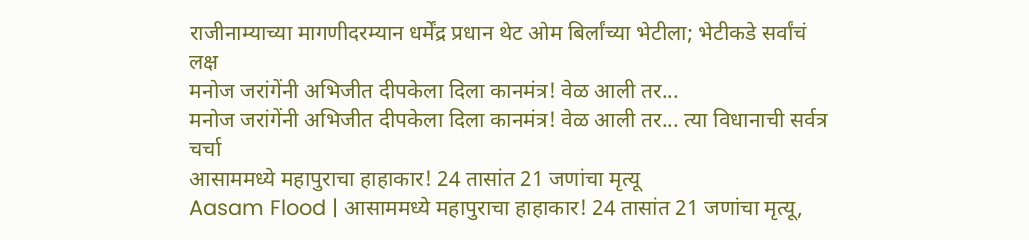राजीनाम्याच्या मागणीदरम्यान धर्मेंद्र प्रधान थेट ओम बिर्लांच्या भेटीला; भेटीकडे सर्वांचं लक्ष
मनोज जरांगेंनी अभिजीत दीपकेला दिला कानमंत्र! वेळ आली तर...
मनोज जरांगेंनी अभिजीत दीपकेला दिला कानमंत्र! वेळ आली तर... त्या विधानाची सर्वत्र चर्चा
आसाममध्ये महापुराचा हाहाकार! 24 तासांत 21 जणांचा मृत्यू
Aasam Flood | आसाममध्ये महापुराचा हाहाकार! 24 तासांत 21 जणांचा मृत्यू,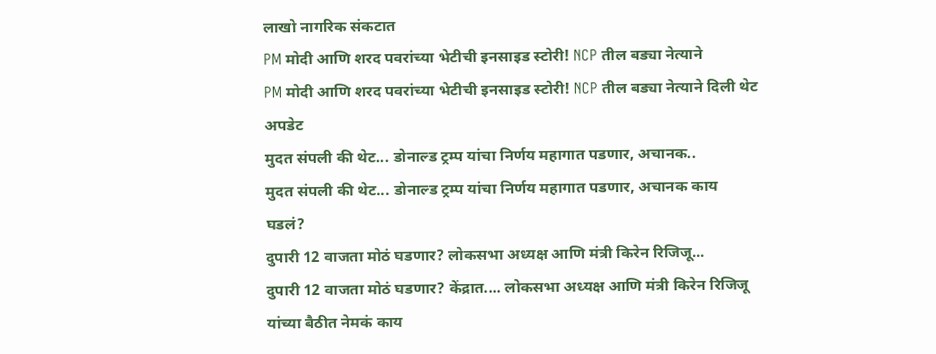लाखो नागरिक संकटात
PM मोदी आणि शरद पवरांच्या भेटीची इनसाइड स्टोरी! NCP तील बड्या नेत्याने
PM मोदी आणि शरद पवरांच्या भेटीची इनसाइड स्टोरी! NCP तील बड्या नेत्याने दिली थेट अपडेट
मुदत संपली की थेट... डोनाल्ड ट्रम्प यांचा निर्णय महागात पडणार, अचानक..
मुदत संपली की थेट... डोनाल्ड ट्रम्प यांचा निर्णय महागात पडणार, अचानक काय घडलं?
दुपारी 12 वाजता मोठं घडणार? लोकसभा अध्यक्ष आणि मंत्री किरेन रिजिजू...
दुपारी 12 वाजता मोठं घडणार? केंद्रात.... लोकसभा अध्यक्ष आणि मंत्री किरेन रिजिजू यांच्या बैठीत नेमकं काय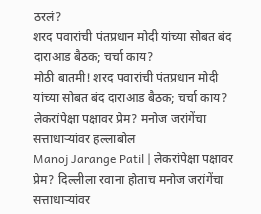ठरलं?
शरद पवारांची पंतप्रधान मोदी यांच्या सोबत बंद दाराआड बैठक; चर्चा काय?
मोठी बातमी! शरद पवारांची पंतप्रधान मोदी यांच्या सोबत बंद दाराआड बैठक; चर्चा काय?
लेकरांपेक्षा पक्षावर प्रेम? मनोज जरांगेंचा सत्ताधाऱ्यांवर हल्लाबोल
Manoj Jarange Patil | लेकरांपेक्षा पक्षावर प्रेम? दिल्लीला रवाना होताच मनोज जरांगेंचा सत्ताधाऱ्यांवर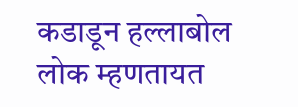कडाडून हल्लाबोल
लोक म्हणतायत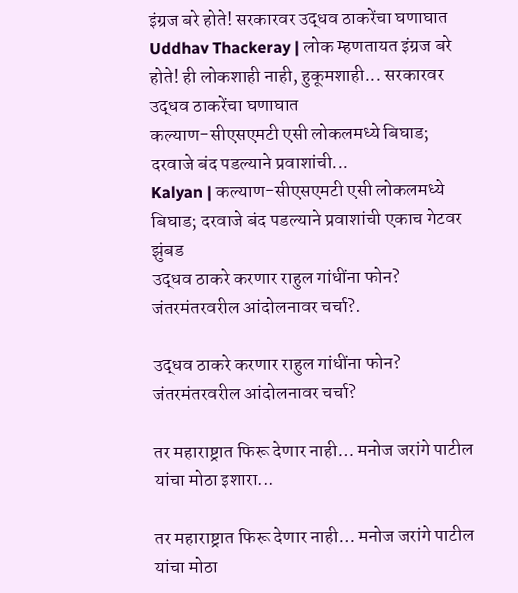इंग्रज बरे होते! सरकारवर उद्धव ठाकरेंचा घणाघात
Uddhav Thackeray | लोक म्हणतायत इंग्रज बरे होते! ही लोकशाही नाही, हुकूमशाही... सरकारवर उद्धव ठाकरेंचा घणाघात
कल्याण-सीएसएमटी एसी लोकलमध्ये बिघाड; दरवाजे बंद पडल्याने प्रवाशांची...
Kalyan | कल्याण-सीएसएमटी एसी लोकलमध्ये बिघाड; दरवाजे बंद पडल्याने प्रवाशांची एकाच गेटवर झुंबड
उद्धव ठाकरे करणार राहुल गांधींना फोन? जंतरमंतरवरील आंदोलनावर चर्चा?.

उद्धव ठाकरे करणार राहुल गांधींना फोन? जंतरमंतरवरील आंदोलनावर चर्चा?

तर महाराष्ट्रात फिरू देणार नाही… मनोज जरांगे पाटील यांचा मोठा इशारा...

तर महाराष्ट्रात फिरू देणार नाही… मनोज जरांगे पाटील यांचा मोठा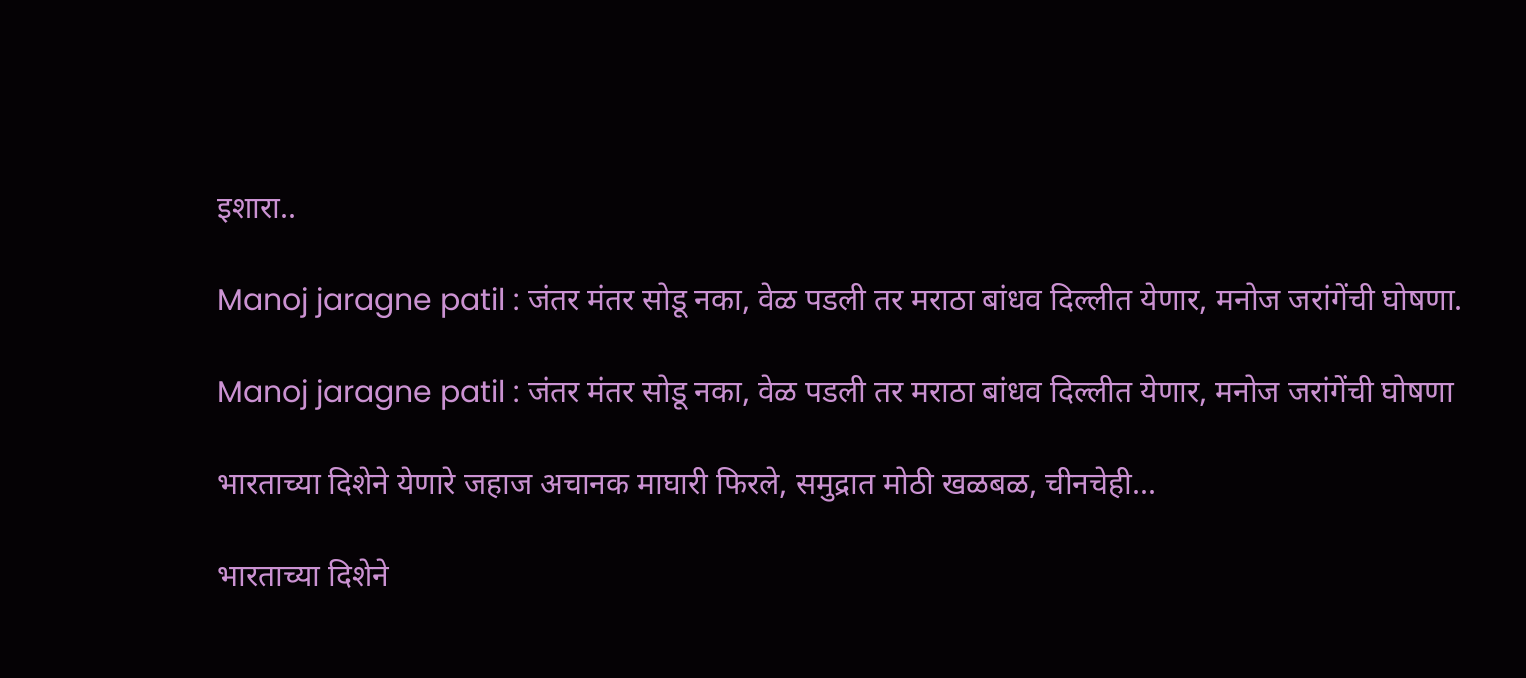इशारा..

Manoj jaragne patil : जंतर मंतर सोडू नका, वेळ पडली तर मराठा बांधव दिल्लीत येणार, मनोज जरांगेंची घोषणा.

Manoj jaragne patil : जंतर मंतर सोडू नका, वेळ पडली तर मराठा बांधव दिल्लीत येणार, मनोज जरांगेंची घोषणा

भारताच्या दिशेने येणारे जहाज अचानक माघारी फिरले, समुद्रात मोठी खळबळ, चीनचेही...

भारताच्या दिशेने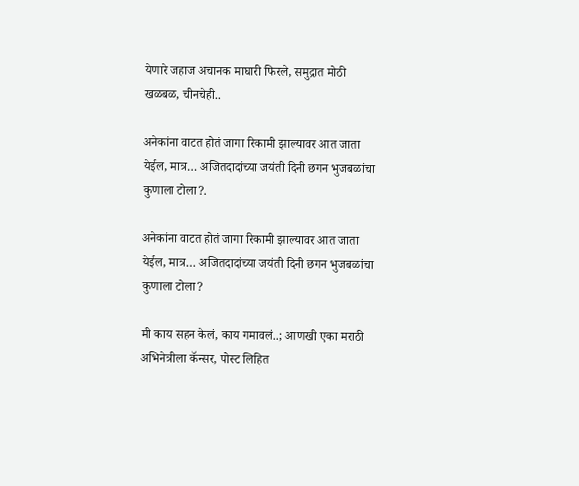येणारे जहाज अचानक माघारी फिरले, समुद्रात मोठी खळबळ, चीनचेही..

अनेकांना वाटत होतं जागा रिकामी झाल्यावर आत जाता येईल, मात्र… अजितदादांच्या जयंती दिनी छगन भुजबळांचा कुणाला टोला?.

अनेकांना वाटत होतं जागा रिकामी झाल्यावर आत जाता येईल, मात्र… अजितदादांच्या जयंती दिनी छगन भुजबळांचा कुणाला टोला?

मी काय सहन केलं, काय गमावलं..; आणखी एका मराठी अभिनेत्रीला कॅन्सर, पोस्ट लिहित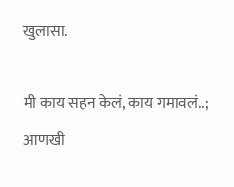खुलासा.

मी काय सहन केलं, काय गमावलं..; आणखी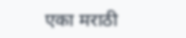एका मराठी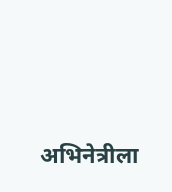अभिनेत्रीला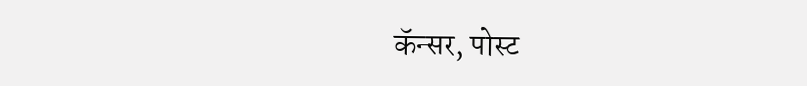कॅन्सर, पोस्ट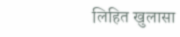लिहित खुलासा